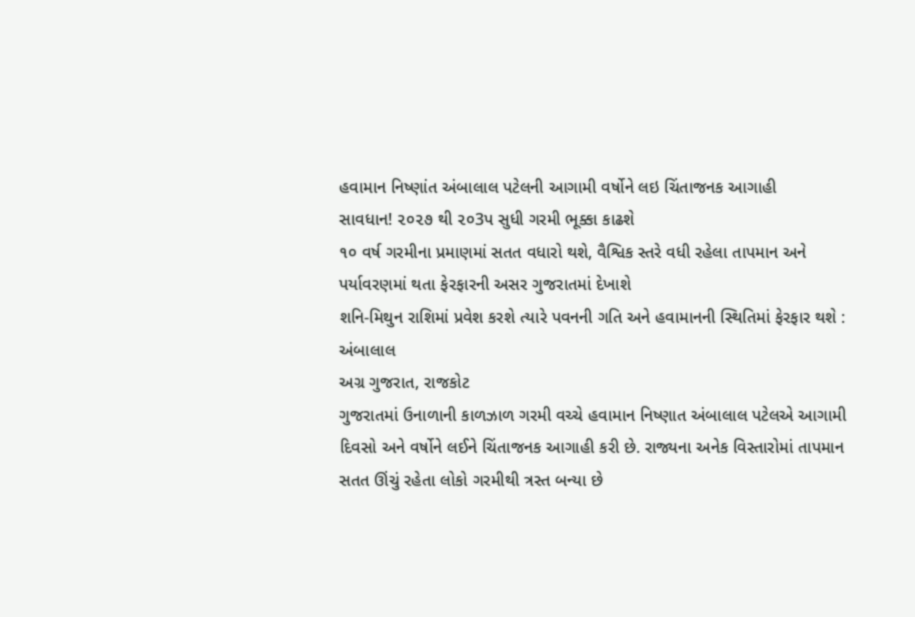હવામાન નિષ્ણાંત અંબાલાલ પટેલની આગામી વર્ષોને લઇ ચિંતાજનક આગાહી
સાવધાન! ૨૦૨૭ થી ૨૦3પ સુધી ગરમી ભૂક્કા કાઢશે
૧૦ વર્ષ ગરમીના પ્રમાણમાં સતત વધારો થશે, વૈશ્વિક સ્તરે વધી રહેલા તાપમાન અને પર્યાવરણમાં થતા ફેરફારની અસર ગુજરાતમાં દેખાશે
શનિ-મિથુન રાશિમાં પ્રવેશ કરશે ત્યારે પવનની ગતિ અને હવામાનની સ્થિતિમાં ફેરફાર થશે : અંબાલાલ
અગ્ર ગુજરાત, રાજકોટ
ગુજરાતમાં ઉનાળાની કાળઝાળ ગરમી વચ્ચે હવામાન નિષ્ણાત અંબાલાલ પટેલએ આગામી દિવસો અને વર્ષોને લઈને ચિંતાજનક આગાહી કરી છે. રાજ્યના અનેક વિસ્તારોમાં તાપમાન સતત ઊંચું રહેતા લોકો ગરમીથી ત્રસ્ત બન્યા છે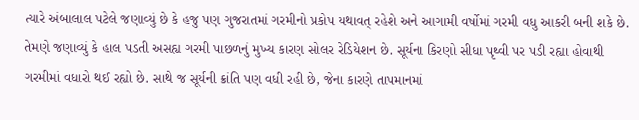ત્યારે અંબાલાલ પટેલે જણાવ્યું છે કે હજુ પણ ગુજરાતમાં ગરમીનો પ્રકોપ યથાવત્ રહેશે અને આગામી વર્ષોમાં ગરમી વધુ આકરી બની શકે છે.
તેમણે જણાવ્યું કે હાલ પડતી અસહ્ય ગરમી પાછળનું મુખ્ય કારણ સોલર રેડિયેશન છે. સૂર્યના કિરણો સીધા પૃથ્વી પર પડી રહ્યા હોવાથી ગરમીમાં વધારો થઈ રહ્યો છે. સાથે જ સૂર્યની ક્રાંતિ પણ વધી રહી છે, જેના કારણે તાપમાનમાં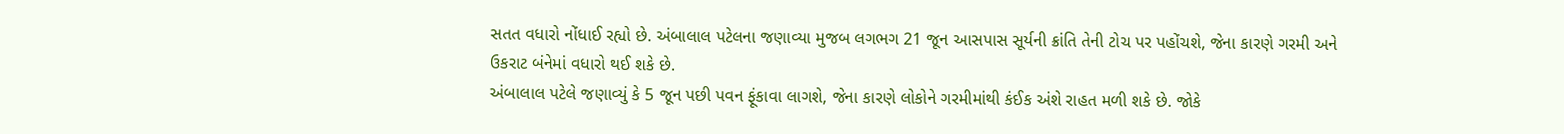સતત વધારો નોંધાઈ રહ્યો છે. અંબાલાલ પટેલના જણાવ્યા મુજબ લગભગ 21 જૂન આસપાસ સૂર્યની ક્રાંતિ તેની ટોચ પર પહોંચશે, જેના કારણે ગરમી અને ઉકરાટ બંનેમાં વધારો થઈ શકે છે.
અંબાલાલ પટેલે જણાવ્યું કે 5 જૂન પછી પવન ફૂંકાવા લાગશે, જેના કારણે લોકોને ગરમીમાંથી કંઈક અંશે રાહત મળી શકે છે. જોકે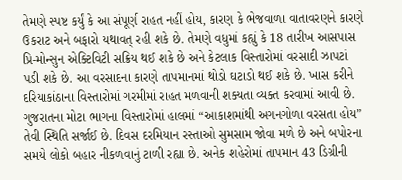તેમણે સ્પષ્ટ કર્યું કે આ સંપૂર્ણ રાહત નહીં હોય, કારણ કે ભેજવાળા વાતાવરણને કારણે ઉકરાટ અને બફારો યથાવત્ રહી શકે છે. તેમણે વધુમાં કહ્યું કે 18 તારીખ આસપાસ પ્રિ-મોન્સુન એક્ટિવિટી સક્રિય થઈ શકે છે અને કેટલાક વિસ્તારોમાં વરસાદી ઝાપટાં પડી શકે છે. આ વરસાદના કારણે તાપમાનમાં થોડો ઘટાડો થઈ શકે છે. ખાસ કરીને દરિયાકાંઠાના વિસ્તારોમાં ગરમીમાં રાહત મળવાની શક્યતા વ્યક્ત કરવામાં આવી છે.
ગુજરાતના મોટા ભાગના વિસ્તારોમાં હાલમાં “આકાશમાંથી અગનગોળા વરસતા હોય” તેવી સ્થિતિ સર્જાઈ છે. દિવસ દરમિયાન રસ્તાઓ સુમસામ જોવા મળે છે અને બપોરના સમયે લોકો બહાર નીકળવાનું ટાળી રહ્યા છે. અનેક શહેરોમાં તાપમાન 43 ડિગ્રીની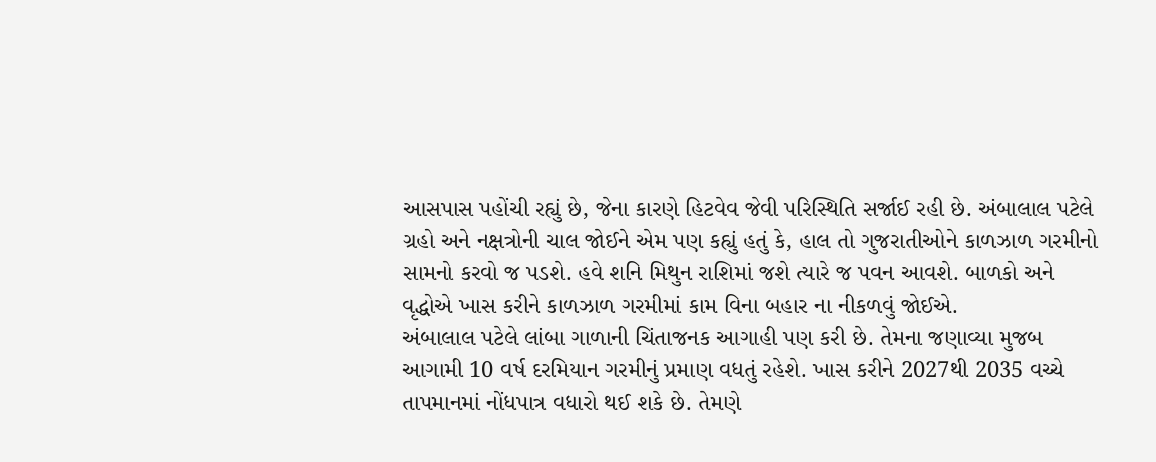આસપાસ પહોંચી રહ્યું છે, જેના કારણે હિટવેવ જેવી પરિસ્થિતિ સર્જાઈ રહી છે. અંબાલાલ પટેલે ગ્રહો અને નક્ષત્રોની ચાલ જોઈને એમ પણ કહ્યું હતું કે, હાલ તો ગુજરાતીઓને કાળઝાળ ગરમીનો સામનો કરવો જ પડશે. હવે શનિ મિથુન રાશિમાં જશે ત્યારે જ પવન આવશે. બાળકો અને વૃદ્ધોએ ખાસ કરીને કાળઝાળ ગરમીમાં કામ વિના બહાર ના નીકળવું જોઈએ.
અંબાલાલ પટેલે લાંબા ગાળાની ચિંતાજનક આગાહી પણ કરી છે. તેમના જણાવ્યા મુજબ આગામી 10 વર્ષ દરમિયાન ગરમીનું પ્રમાણ વધતું રહેશે. ખાસ કરીને 2027થી 2035 વચ્ચે તાપમાનમાં નોંધપાત્ર વધારો થઈ શકે છે. તેમણે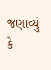જણાવ્યું કે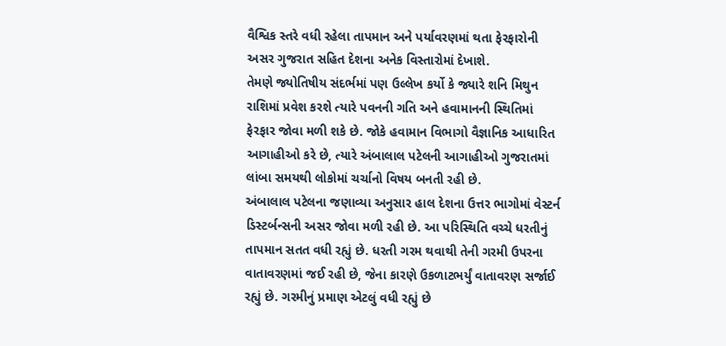વૈશ્વિક સ્તરે વધી રહેલા તાપમાન અને પર્યાવરણમાં થતા ફેરફારોની અસર ગુજરાત સહિત દેશના અનેક વિસ્તારોમાં દેખાશે.
તેમણે જ્યોતિષીય સંદર્ભમાં પણ ઉલ્લેખ કર્યો કે જ્યારે શનિ મિથુન રાશિમાં પ્રવેશ કરશે ત્યારે પવનની ગતિ અને હવામાનની સ્થિતિમાં ફેરફાર જોવા મળી શકે છે. જોકે હવામાન વિભાગો વૈજ્ઞાનિક આધારિત આગાહીઓ કરે છે, ત્યારે અંબાલાલ પટેલની આગાહીઓ ગુજરાતમાં લાંબા સમયથી લોકોમાં ચર્ચાનો વિષય બનતી રહી છે.
અંબાલાલ પટેલના જણાવ્યા અનુસાર હાલ દેશના ઉત્તર ભાગોમાં વેસ્ટર્ન ડિસ્ટર્બન્સની અસર જોવા મળી રહી છે. આ પરિસ્થિતિ વચ્ચે ધરતીનું તાપમાન સતત વધી રહ્યું છે. ધરતી ગરમ થવાથી તેની ગરમી ઉપરના વાતાવરણમાં જઈ રહી છે, જેના કારણે ઉકળાટભર્યું વાતાવરણ સર્જાઈ રહ્યું છે. ગરમીનું પ્રમાણ એટલું વધી રહ્યું છે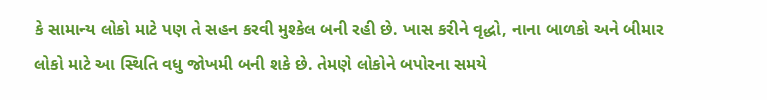કે સામાન્ય લોકો માટે પણ તે સહન કરવી મુશ્કેલ બની રહી છે. ખાસ કરીને વૃદ્ધો, નાના બાળકો અને બીમાર લોકો માટે આ સ્થિતિ વધુ જોખમી બની શકે છે. તેમણે લોકોને બપોરના સમયે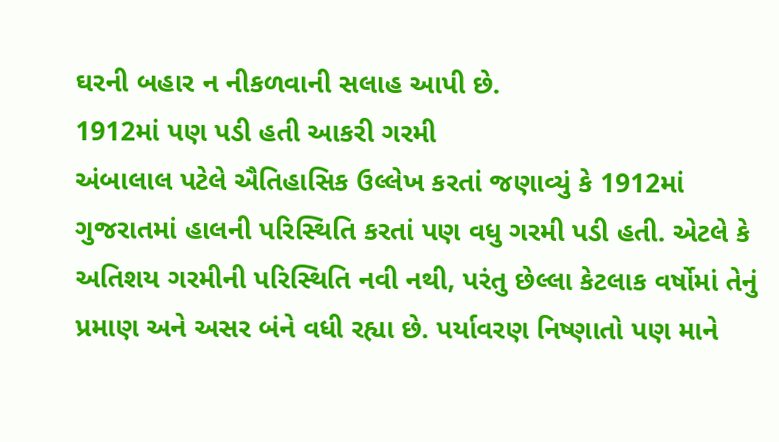ઘરની બહાર ન નીકળવાની સલાહ આપી છે.
1912માં પણ પડી હતી આકરી ગરમી
અંબાલાલ પટેલે ઐતિહાસિક ઉલ્લેખ કરતાં જણાવ્યું કે 1912માં ગુજરાતમાં હાલની પરિસ્થિતિ કરતાં પણ વધુ ગરમી પડી હતી. એટલે કે અતિશય ગરમીની પરિસ્થિતિ નવી નથી, પરંતુ છેલ્લા કેટલાક વર્ષોમાં તેનું પ્રમાણ અને અસર બંને વધી રહ્યા છે. પર્યાવરણ નિષ્ણાતો પણ માને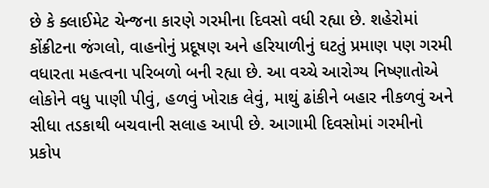છે કે ક્લાઈમેટ ચેન્જના કારણે ગરમીના દિવસો વધી રહ્યા છે. શહેરોમાં કોંક્રીટના જંગલો, વાહનોનું પ્રદૂષણ અને હરિયાળીનું ઘટતું પ્રમાણ પણ ગરમી વધારતા મહત્વના પરિબળો બની રહ્યા છે. આ વચ્ચે આરોગ્ય નિષ્ણાતોએ લોકોને વધુ પાણી પીવું, હળવું ખોરાક લેવું, માથું ઢાંકીને બહાર નીકળવું અને સીધા તડકાથી બચવાની સલાહ આપી છે. આગામી દિવસોમાં ગરમીનો પ્રકોપ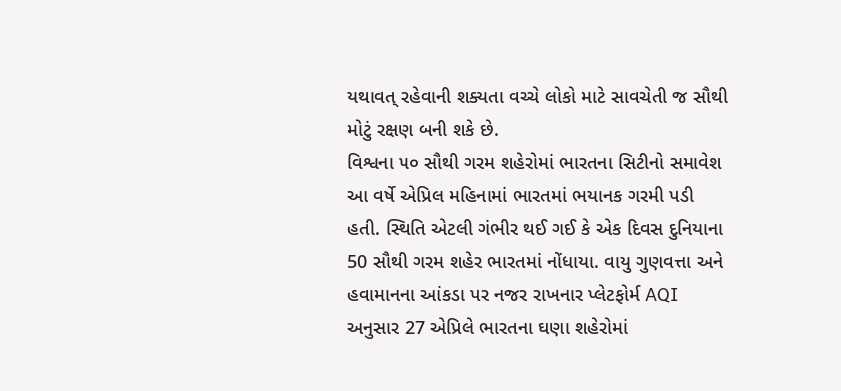યથાવત્ રહેવાની શક્યતા વચ્ચે લોકો માટે સાવચેતી જ સૌથી મોટું રક્ષણ બની શકે છે.
વિશ્વના ૫૦ સૌથી ગરમ શહેરોમાં ભારતના સિટીનો સમાવેશ
આ વર્ષે એપ્રિલ મહિનામાં ભારતમાં ભયાનક ગરમી પડી હતી. સ્થિતિ એટલી ગંભીર થઈ ગઈ કે એક દિવસ દુનિયાના 50 સૌથી ગરમ શહેર ભારતમાં નોંધાયા. વાયુ ગુણવત્તા અને હવામાનના આંકડા પર નજર રાખનાર પ્લેટફોર્મ AQI અનુસાર 27 એપ્રિલે ભારતના ઘણા શહેરોમાં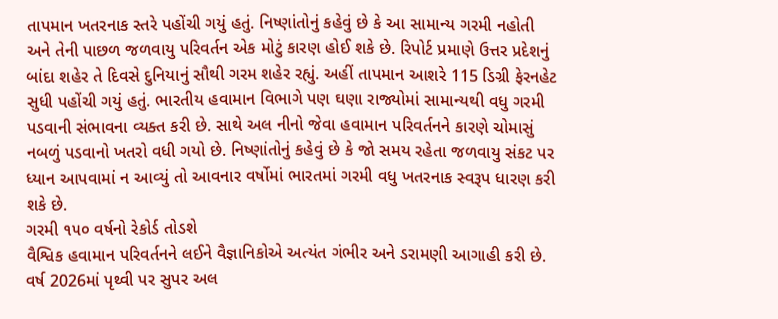તાપમાન ખતરનાક સ્તરે પહોંચી ગયું હતું. નિષ્ણાંતોનું કહેવું છે કે આ સામાન્ય ગરમી નહોતી અને તેની પાછળ જળવાયુ પરિવર્તન એક મોટું કારણ હોઈ શકે છે. રિપોર્ટ પ્રમાણે ઉત્તર પ્રદેશનું બાંદા શહેર તે દિવસે દુનિયાનું સૌથી ગરમ શહેર રહ્યું. અહીં તાપમાન આશરે 115 ડિગ્રી ફેરનહેટ સુધી પહોંચી ગયું હતું. ભારતીય હવામાન વિભાગે પણ ઘણા રાજ્યોમાં સામાન્યથી વધુ ગરમી પડવાની સંભાવના વ્યક્ત કરી છે. સાથે અલ નીનો જેવા હવામાન પરિવર્તનને કારણે ચોમાસું નબળું પડવાનો ખતરો વધી ગયો છે. નિષ્ણાંતોનું કહેવું છે કે જો સમય રહેતા જળવાયુ સંકટ પર ધ્યાન આપવામાં ન આવ્યું તો આવનાર વર્ષોમાં ભારતમાં ગરમી વધુ ખતરનાક સ્વરૂપ ધારણ કરી શકે છે.
ગરમી ૧૫૦ વર્ષનો રેકોર્ડ તોડશે
વૈશ્વિક હવામાન પરિવર્તનને લઈને વૈજ્ઞાનિકોએ અત્યંત ગંભીર અને ડરામણી આગાહી કરી છે. વર્ષ 2026માં પૃથ્વી પર સુપર અલ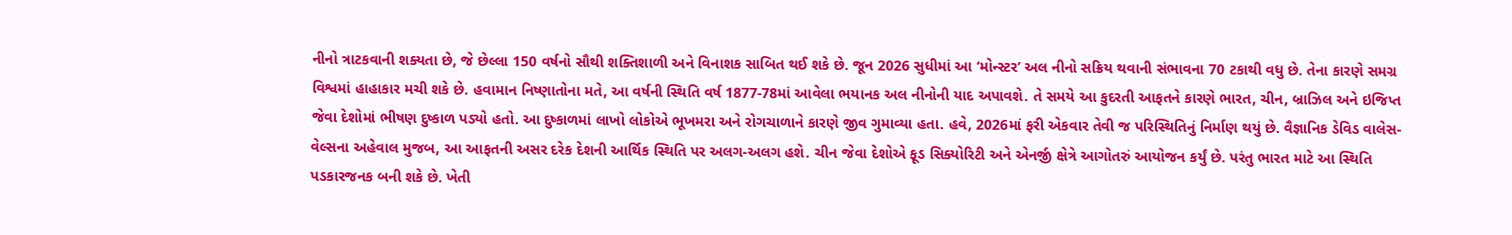નીનો ત્રાટકવાની શક્યતા છે, જે છેલ્લા 150 વર્ષનો સૌથી શક્તિશાળી અને વિનાશક સાબિત થઈ શકે છે. જૂન 2026 સુધીમાં આ ‘મોન્સ્ટર’ અલ નીનો સક્રિય થવાની સંભાવના 70 ટકાથી વધુ છે. તેના કારણે સમગ્ર વિશ્વમાં હાહાકાર મચી શકે છે. હવામાન નિષ્ણાતોના મતે, આ વર્ષની સ્થિતિ વર્ષ 1877-78માં આવેલા ભયાનક અલ નીનોની યાદ અપાવશે. તે સમયે આ કુદરતી આફતને કારણે ભારત, ચીન, બ્રાઝિલ અને ઇજિપ્ત જેવા દેશોમાં ભીષણ દુષ્કાળ પડ્યો હતો. આ દુષ્કાળમાં લાખો લોકોએ ભૂખમરા અને રોગચાળાને કારણે જીવ ગુમાવ્યા હતા. હવે, 2026માં ફરી એકવાર તેવી જ પરિસ્થિતિનું નિર્માણ થયું છે. વૈજ્ઞાનિક ડેવિડ વાલેસ-વેલ્સના અહેવાલ મુજબ, આ આફતની અસર દરેક દેશની આર્થિક સ્થિતિ પર અલગ-અલગ હશે. ચીન જેવા દેશોએ ફૂડ સિક્યોરિટી અને એનર્જી ક્ષેત્રે આગોતરું આયોજન કર્યું છે. પરંતુ ભારત માટે આ સ્થિતિ પડકારજનક બની શકે છે. ખેતી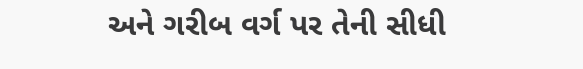અને ગરીબ વર્ગ પર તેની સીધી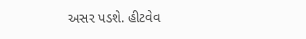અસર પડશે. હીટવેવ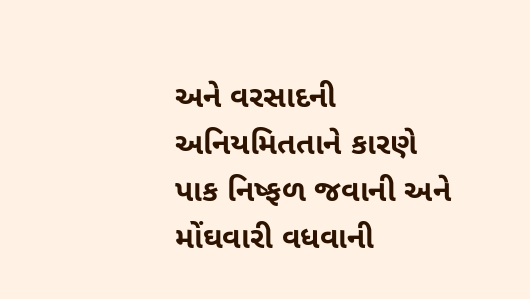અને વરસાદની અનિયમિતતાને કારણે પાક નિષ્ફળ જવાની અને મોંઘવારી વધવાની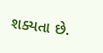શક્યતા છે.